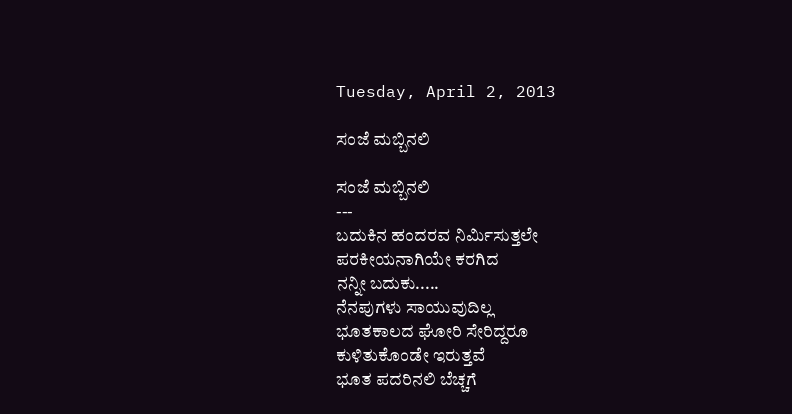Tuesday, April 2, 2013

ಸಂಜೆ ಮಬ್ಬಿನಲಿ

ಸಂಜೆ ಮಬ್ಬಿನಲಿ
---
ಬದುಕಿನ ಹಂದರವ ನಿರ್ಮಿಸುತ್ತಲೇ
ಪರಕೀಯನಾಗಿಯೇ ಕರಗಿದ
ನನ್ನೀ ಬದುಕು.....
ನೆನಪುಗಳು ಸಾಯುವುದಿಲ್ಲ
ಭೂತಕಾಲದ ಘೋರಿ ಸೇರಿದ್ದರೂ
ಕುಳಿತುಕೊಂಡೇ ಇರುತ್ತವೆ
ಭೂತ ಪದರಿನಲಿ ಬೆಚ್ಚಗೆ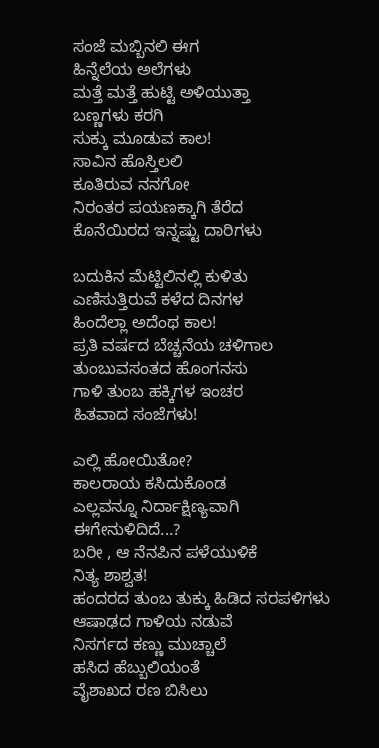ಸಂಜೆ ಮಬ್ಬಿನಲಿ ಈಗ
ಹಿನ್ನೆಲೆಯ ಅಲೆಗಳು
ಮತ್ತೆ ಮತ್ತೆ ಹುಟ್ಟಿ ಅಳಿಯುತ್ತಾ
ಬಣ್ಣಗಳು ಕರಗಿ
ಸುಕ್ಕು ಮೂಡುವ ಕಾಲ!
ಸಾವಿನ ಹೊಸ್ತಿಲಲಿ
ಕೂತಿರುವ ನನಗೋ
ನಿರಂತರ ಪಯಣಕ್ಕಾಗಿ ತೆರೆದ
ಕೊನೆಯಿರದ ಇನ್ನಷ್ಟು ದಾರಿಗಳು

ಬದುಕಿನ ಮೆಟ್ಟಿಲಿನಲ್ಲಿ ಕುಳಿತು
ಎಣಿಸುತ್ತಿರುವೆ ಕಳೆದ ದಿನಗಳ
ಹಿಂದೆಲ್ಲಾ ಅದೆಂಥ ಕಾಲ!
ಪ್ರತಿ ವರ್ಷದ ಬೆಚ್ಚನೆಯ ಚಳಿಗಾಲ
ತುಂಬುವಸಂತದ ಹೊಂಗನಸು
ಗಾಳಿ ತುಂಬ ಹಕ್ಕಿಗಳ ಇಂಚರ
ಹಿತವಾದ ಸಂಜೆಗಳು!

ಎಲ್ಲಿ ಹೋಯಿತೋ?
ಕಾಲರಾಯ ಕಸಿದುಕೊಂಡ
ಎಲ್ಲವನ್ನೂ ನಿರ್ದಾಕ್ಷಿಣ್ಯವಾಗಿ
ಈಗೇನುಳಿದಿದೆ...?
ಬರೀ , ಆ ನೆನಪಿನ ಪಳೆಯುಳಿಕೆ
ನಿತ್ಯ ಶಾಶ್ವತ!
ಹಂದರದ ತುಂಬ ತುಕ್ಕು ಹಿಡಿದ ಸರಪಳಿಗಳು
ಆಷಾಢದ ಗಾಳಿಯ ನಡುವೆ
ನಿಸರ್ಗದ ಕಣ್ಣು ಮುಚ್ಚಾಲೆ
ಹಸಿದ ಹೆಬ್ಬುಲಿಯಂತೆ
ವೈಶಾಖದ ರಣ ಬಿಸಿಲು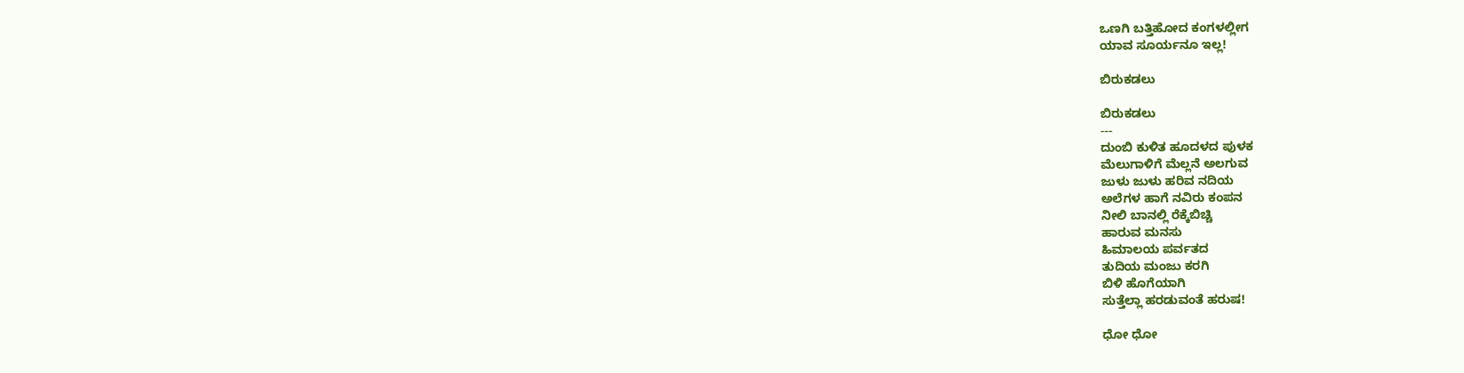ಒಣಗಿ ಬತ್ತಿಹೋದ ಕಂಗಳಲ್ಲೀಗ
ಯಾವ ಸೂರ್ಯನೂ ಇಲ್ಲ!

ಬಿರುಕಡಲು

ಬಿರುಕಡಲು
---
ದುಂಬಿ ಕುಳಿತ ಹೂದಳದ ಪುಳಕ
ಮೆಲುಗಾಳಿಗೆ ಮೆಲ್ಲನೆ ಅಲಗುವ
ಜುಳು ಜುಳು ಹರಿವ ನದಿಯ
ಅಲೆಗಳ ಹಾಗೆ ನವಿರು ಕಂಪನ
ನೀಲಿ ಬಾನಲ್ಲಿ ರೆಕ್ಕೆಬಿಚ್ಚಿ
ಹಾರುವ ಮನಸು
ಹಿಮಾಲಯ ಪರ್ವತದ
ತುದಿಯ ಮಂಜು ಕರಗಿ
ಬಿಳಿ ಹೊಗೆಯಾಗಿ
ಸುತ್ತೆಲ್ಲಾ ಹರಡುವಂತೆ ಹರುಷ!

ಧೋ ಧೋ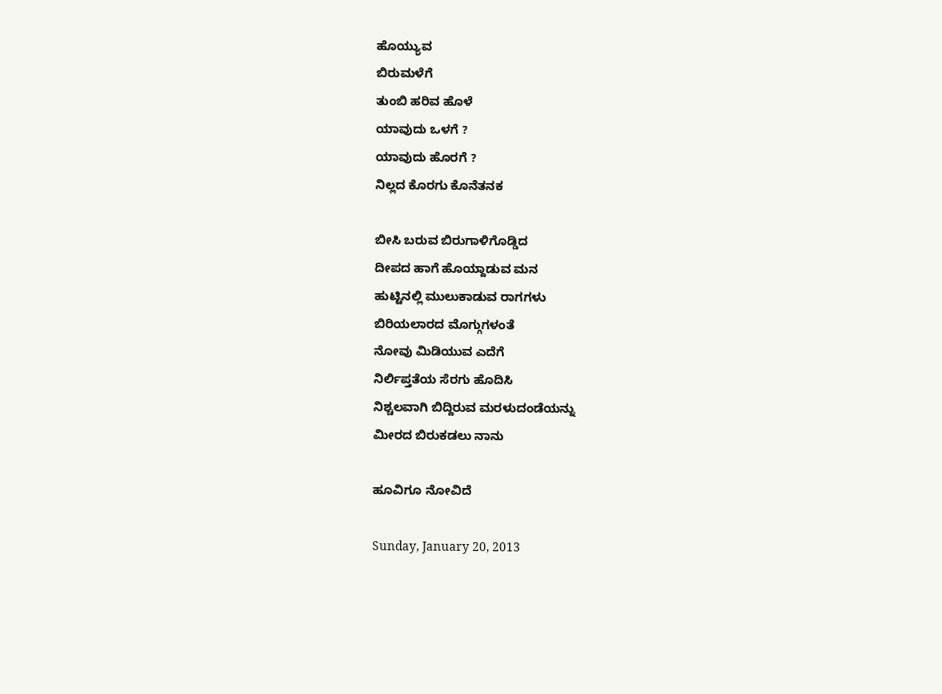ಹೊಯ್ಯುವ
ಬಿರುಮಳೆಗೆ
ತುಂಬಿ ಹರಿವ ಹೊಳೆ
ಯಾವುದು ಒಳಗೆ ?
ಯಾವುದು ಹೊರಗೆ ?
ನಿಲ್ಲದ ಕೊರಗು ಕೊನೆತನಕ

ಬೀಸಿ ಬರುವ ಬಿರುಗಾಳಿಗೊಡ್ಡಿದ
ದೀಪದ ಹಾಗೆ ಹೊಯ್ದಾಡುವ ಮನ
ಹುಟ್ಟಿನಲ್ಲಿ ಮುಲುಕಾಡುವ ರಾಗಗಳು
ಬಿರಿಯಲಾರದ ಮೊಗ್ಗುಗಳಂತೆ
ನೋವು ಮಿಡಿಯುವ ಎದೆಗೆ
ನಿರ್ಲಿಪ್ತತೆಯ ಸೆರಗು ಹೊದಿಸಿ
ನಿಶ್ಚಲವಾಗಿ ಬಿದ್ದಿರುವ ಮರಳುದಂಡೆಯನ್ನು
ಮೀರದ ಬಿರುಕಡಲು ನಾನು

ಹೂವಿಗೂ ನೋವಿದೆ

Sunday, January 20, 2013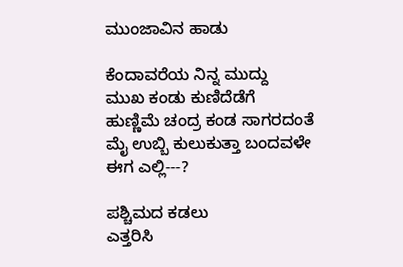ಮುಂಜಾವಿನ ಹಾಡು

ಕೆಂದಾವರೆಯ ನಿನ್ನ ಮುದ್ದು
ಮುಖ ಕಂಡು ಕುಣಿದೆಡೆಗೆ
ಹುಣ್ಣಿಮೆ ಚಂದ್ರ ಕಂಡ ಸಾಗರದಂತೆ
ಮೈ ಉಬ್ಬಿ ಕುಲುಕುತ್ತಾ ಬಂದವಳೇ
ಈಗ ಎಲ್ಲಿ---?

ಪಶ್ಚಿಮದ ಕಡಲು
ಎತ್ತರಿಸಿ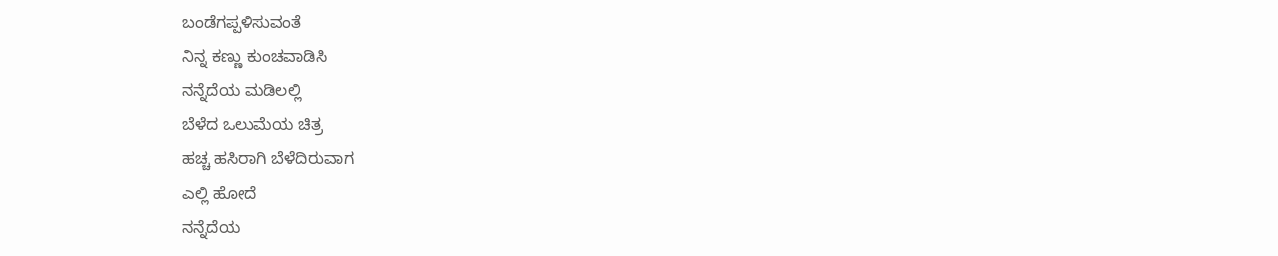ಬಂಡೆಗಪ್ಪಳಿಸುವಂತೆ
ನಿನ್ನ ಕಣ್ಣು ಕುಂಚವಾಡಿಸಿ
ನನ್ನೆದೆಯ ಮಡಿಲಲ್ಲಿ
ಬೆಳೆದ ಒಲುಮೆಯ ಚಿತ್ರ
ಹಚ್ಚ ಹಸಿರಾಗಿ ಬೆಳೆದಿರುವಾಗ
ಎಲ್ಲಿ ಹೋದೆ
ನನ್ನೆದೆಯ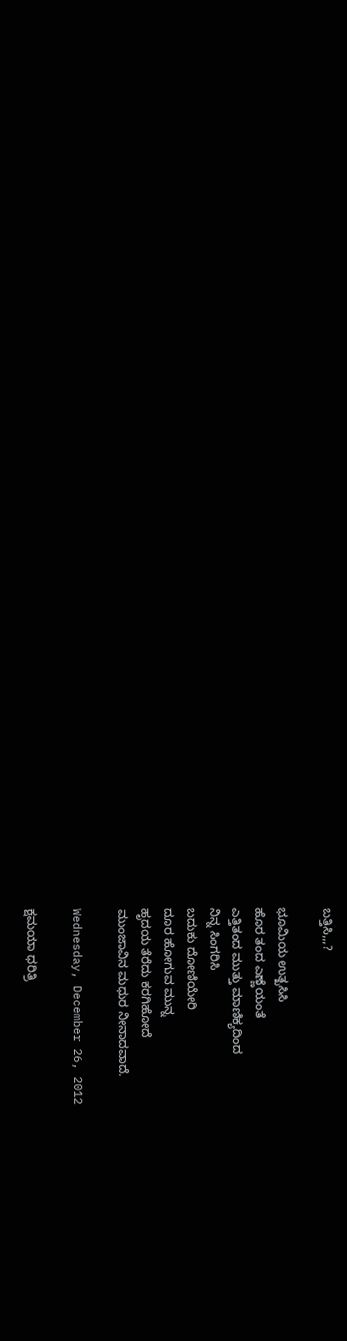ಬತ್ತಿಸಿ,,,?

ಭೂಮಿಯ ಉತ್ಖಸಿಸಿ
ಹೊರ ತಂದ ಎಣ್ಣೆಯಂತೆ
ಎತ್ತಿತಂದ ಮುತ್ತು ಮಾಣಿಕ್ಯದಿಂದ
ನಿನ್ನ ಸಿಂಗರಿಸಿ
ಬದುಕು ದೋಣಿಯೇರಿ
ದೂರ ಹೋಗುವ ಮುನ್ನ
ಹೃದಯ ತೆರೆದು ಕರಗಿಹೋದೆ
ಮುಂಜಾವಿನ ಮಧುರ ನೀನಾದವಾದೆ.

Wednesday, December 26, 2012

ಕ್ಷಮಯಾ ಧರಿತ್ರಿ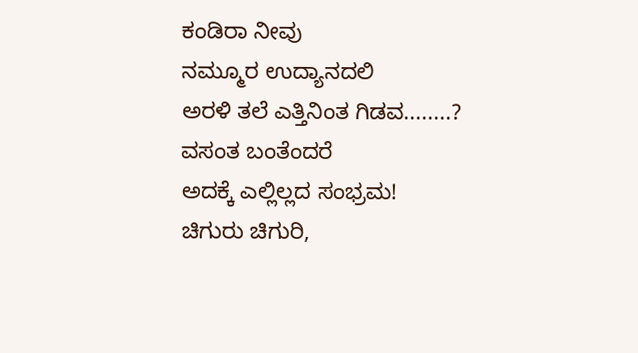ಕಂಡಿರಾ ನೀವು
ನಮ್ಮೂರ ಉದ್ಯಾನದಲಿ
ಅರಳಿ ತಲೆ ಎತ್ತಿನಿಂತ ಗಿಡವ........?
ವಸಂತ ಬಂತೆಂದರೆ
ಅದಕ್ಕೆ ಎಲ್ಲಿಲ್ಲದ ಸಂಭ್ರಮ!
ಚಿಗುರು ಚಿಗುರಿ,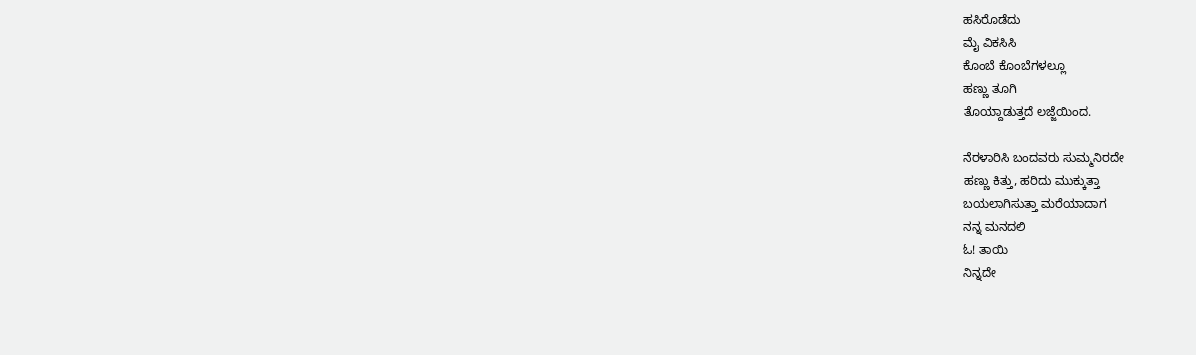ಹಸಿರೊಡೆದು
ಮೈ ವಿಕಸಿಸಿ
ಕೊಂಬೆ ಕೊಂಬೆಗಳಲ್ಲೂ
ಹಣ್ಣು ತೂಗಿ
ತೊಯ್ದಾಡುತ್ತದೆ ಲಜ್ಜೆಯಿಂದ.

ನೆರಳಾರಿಸಿ ಬಂದವರು ಸುಮ್ಮನಿರದೇ
ಹಣ್ಣು ಕಿತ್ತು, ಹರಿದು ಮುಕ್ಕುತ್ತಾ
ಬಯಲಾಗಿಸುತ್ತಾ ಮರೆಯಾದಾಗ
ನನ್ನ ಮನದಲಿ
ಓ! ತಾಯಿ
ನಿನ್ನದೇ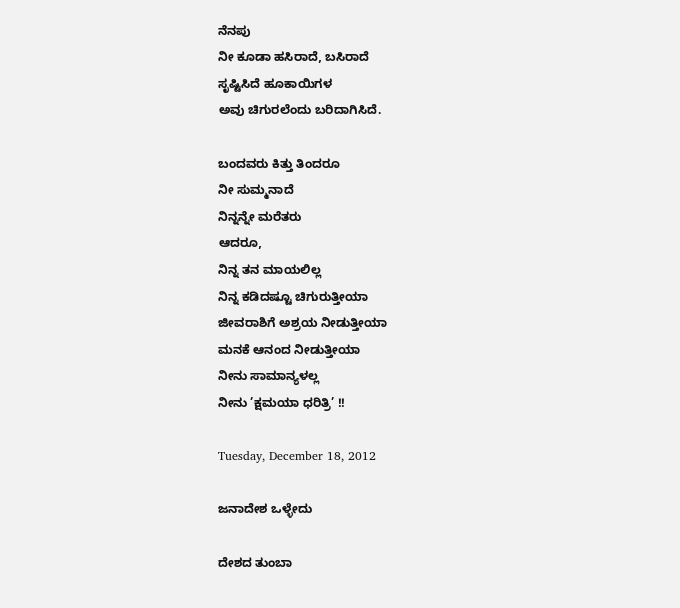ನೆನಪು
ನೀ ಕೂಡಾ ಹಸಿರಾದೆ, ಬಸಿರಾದೆ
ಸೃಷ್ಟಿಸಿದೆ ಹೂಕಾಯಿಗಳ
ಅವು ಚಿಗುರಲೆಂದು ಬರಿದಾಗಿಸಿದೆ.

ಬಂದವರು ಕಿತ್ತು ತಿಂದರೂ
ನೀ ಸುಮ್ಮನಾದೆ
ನಿನ್ನನ್ನೇ ಮರೆತರು
ಆದರೂ,
ನಿನ್ನ ತನ ಮಾಯಲಿಲ್ಲ
ನಿನ್ನ ಕಡಿದಷ್ಟೂ ಚಿಗುರುತ್ತೀಯಾ
ಜೀವರಾಶಿಗೆ ಅಶ್ರಯ ನೀಡುತ್ತೀಯಾ
ಮನಕೆ ಆನಂದ ನೀಡುತ್ತೀಯಾ
ನೀನು ಸಾಮಾನ್ಯಳಲ್ಲ
ನೀನು ’ಕ್ಷಮಯಾ ಧರಿತ್ರಿ’ !!

Tuesday, December 18, 2012

ಜನಾದೇಶ ಒಳ್ಳೇದು

ದೇಶದ ತುಂಬಾ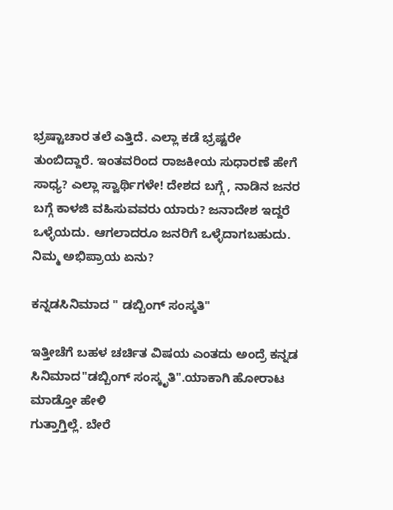ಭ್ರಷ್ಟಾಚಾರ ತಲೆ ಎತ್ತಿದೆ. ಎಲ್ಲಾ ಕಡೆ ಭ್ರಷ್ಟರೇ ತುಂಬಿದ್ದಾರೆ. ಇಂತವರಿಂದ ರಾಜಕೀಯ ಸುಧಾರಣೆ ಹೇಗೆ ಸಾಧ್ಯ? ಎಲ್ಲಾ ಸ್ವಾರ್ಥಿಗಳೇ! ದೇಶದ ಬಗ್ಗೆ , ನಾಡಿನ ಜನರ ಬಗ್ಗೆ ಕಾಳಜಿ ವಹಿಸುವವರು ಯಾರು? ಜನಾದೇಶ ಇದ್ದರೆ ಒಳ್ಳೆಯದು. ಆಗಲಾದರೂ ಜನರಿಗೆ ಒಳ್ಳೆದಾಗಬಹುದು. ನಿಮ್ಮ ಅಭಿಪ್ರಾಯ ಏನು?

ಕನ್ನಡಸಿನಿಮಾದ " ಡಬ್ಬಿಂಗ್ ಸಂಸ್ಕತಿ"

ಇತ್ತೀಚೆಗೆ ಬಹಳ ಚರ್ಚಿತ ವಿಷಯ ಎಂತದು ಅಂದ್ರೆ ಕನ್ನಡ ಸಿನಿಮಾದ"ಡಬ್ಬಿಂಗ್ ಸಂಸ್ಕೃತಿ".ಯಾಕಾಗಿ ಹೋರಾಟ ಮಾಡ್ತೋ ಹೇಳಿ
ಗುತ್ತಾಗ್ತಿಲ್ಲೆ. ಬೇರೆ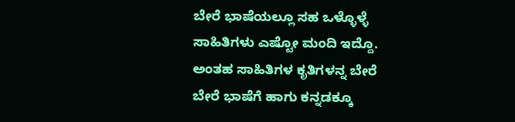ಬೇರೆ ಭಾಷೆಯಲ್ಲೂ ಸಹ ಒಳ್ಳೊಳ್ಳೆ ಸಾಹಿತಿಗಳು ಎಷ್ಟೋ ಮಂದಿ ಇದ್ದೊ. ಅಂತಹ ಸಾಹಿತಿಗಳ ಕೃತಿಗಳನ್ನ ಬೇರೆ ಬೇರೆ ಭಾಷೆಗೆ ಹಾಗು ಕನ್ನಡಕ್ಕೂ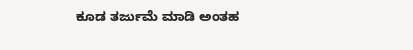ಕೂಡ ತರ್ಜುಮೆ ಮಾಡಿ ಅಂತಹ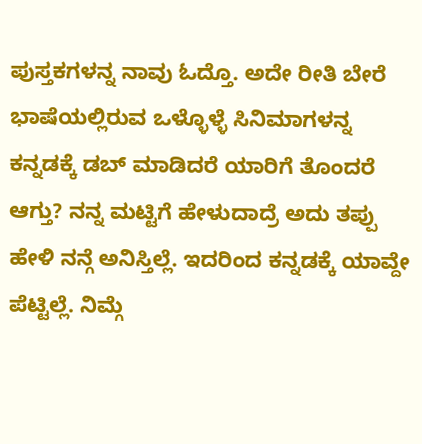ಪುಸ್ತಕಗಳನ್ನ ನಾವು ಓದ್ತೊ. ಅದೇ ರೀತಿ ಬೇರೆ ಭಾಷೆಯಲ್ಲಿರುವ ಒಳ್ಳೊಳ್ಳೆ ಸಿನಿಮಾಗಳನ್ನ ಕನ್ನಡಕ್ಕೆ ಡಬ್ ಮಾಡಿದರೆ ಯಾರಿಗೆ ತೊಂದರೆ ಆಗ್ತು? ನನ್ನ ಮಟ್ಟಿಗೆ ಹೇಳುದಾದ್ರೆ ಅದು ತಪ್ಪು ಹೇಳಿ ನನ್ಗೆ ಅನಿಸ್ತಿಲ್ಲೆ. ಇದರಿಂದ ಕನ್ನಡಕ್ಕೆ ಯಾವ್ದೇ ಪೆಟ್ಟಿಲ್ಲೆ. ನಿಮ್ಗೆ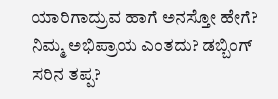ಯಾರಿಗಾದ್ರುವ ಹಾಗೆ ಅನಸ್ತೋ ಹೇಗೆ? ನಿಮ್ಮ ಅಭಿಪ್ರಾಯ ಎಂತದು? ಡಬ್ಬಿಂಗ್ ಸರಿನ ತಪ್ಪ?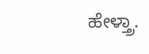ಹೇಳ್ತ್ರಾ.